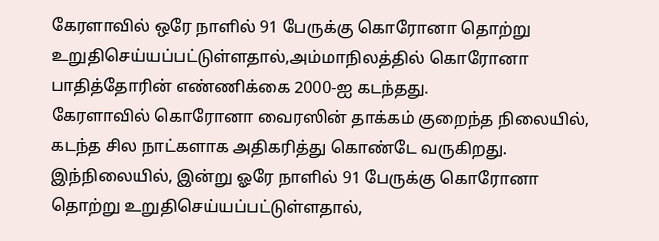கேரளாவில் ஒரே நாளில் 91 பேருக்கு கொரோனா தொற்று உறுதிசெய்யப்பட்டுள்ளதால்,அம்மாநிலத்தில் கொரோனா பாதித்தோரின் எண்ணிக்கை 2000-ஐ கடந்தது.
கேரளாவில் கொரோனா வைரஸின் தாக்கம் குறைந்த நிலையில், கடந்த சில நாட்களாக அதிகரித்து கொண்டே வருகிறது. இந்நிலையில், இன்று ஓரே நாளில் 91 பேருக்கு கொரோனா தொற்று உறுதிசெய்யப்பட்டுள்ளதால்,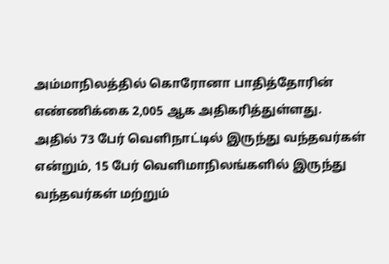அம்மாநிலத்தில் கொரோனா பாதித்தோரின் எண்ணிக்கை 2,005 ஆக அதிகரித்துள்ளது.
அதில் 73 பேர் வெளிநாட்டில் இருந்து வந்தவர்கள் என்றும், 15 பேர் வெளிமாநிலங்களில் இருந்து வந்தவர்கள் மற்றும்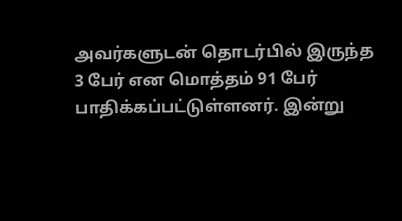அவர்களுடன் தொடர்பில் இருந்த 3 பேர் என மொத்தம் 91 பேர் பாதிக்கப்பட்டுள்ளனர். இன்று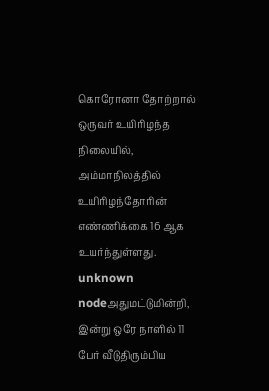கொரோனா தோற்றால் ஒருவர் உயிரிழந்த நிலையில், அம்மாநிலத்தில் உயிரிழந்தோரின் எண்ணிக்கை 16 ஆக உயர்ந்துள்ளது.
unknown nodeஅதுமட்டுமின்றி, இன்று ஒரே நாளில் 11 பேர் வீடுதிரும்பிய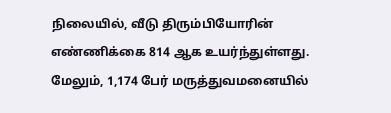நிலையில், வீடு திரும்பியோரின் எண்ணிக்கை 814 ஆக உயர்ந்துள்ளது. மேலும், 1,174 பேர் மருத்துவமனையில்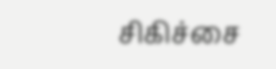சிகிச்சை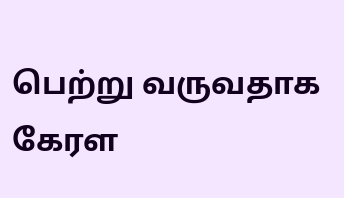பெற்று வருவதாக கேரள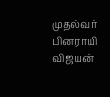முதல்வர் பினராயி விஜயன்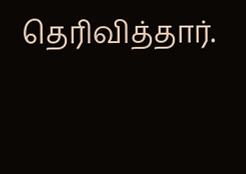தெரிவித்தார்.